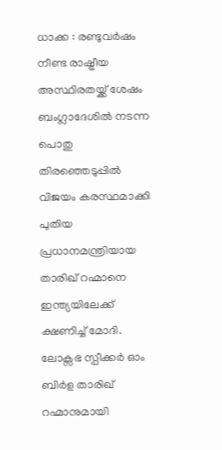ധാക്ക : രണ്ടുവർഷം നീണ്ട രാഷ്ട്രീയ അസ്ഥിരതയ്ക്ക് ശേഷം ബംഗ്ലാദേശിൽ നടന്ന പൊതു തിരഞ്ഞെടുപ്പിൽ വിജയം കരസ്ഥമാക്കി പുതിയ പ്രധാനമന്ത്രിയായ താരിഖ് റഹ്മാനെ ഇന്ത്യയിലേക്ക് ക്ഷണിച്ച് മോദി. ലോക്സഭ സ്പീക്കർ ഓം ബിർള താരിഖ് റഹ്മാനുമായി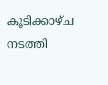കൂടിക്കാഴ്ച നടത്തി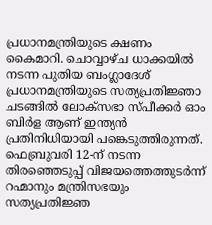പ്രധാനമന്ത്രിയുടെ ക്ഷണം കൈമാറി. ചൊവ്വാഴ്ച ധാക്കയിൽ നടന്ന പുതിയ ബംഗ്ലാദേശ് പ്രധാനമന്ത്രിയുടെ സത്യപ്രതിജ്ഞാ ചടങ്ങിൽ ലോക്സഭാ സ്പീക്കർ ഓം ബിർള ആണ് ഇന്ത്യൻ പ്രതിനിധിയായി പങ്കെടുത്തിരുന്നത്.
ഫെബ്രുവരി 12-ന് നടന്ന തിരഞ്ഞെടുപ്പ് വിജയത്തെത്തുടർന്ന് റഹ്മാനും മന്ത്രിസഭയും സത്യപ്രതിജ്ഞ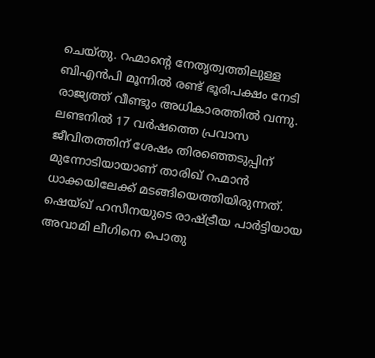ചെയ്തു. റഹ്മാന്റെ നേതൃത്വത്തിലുള്ള ബിഎൻപി മൂന്നിൽ രണ്ട് ഭൂരിപക്ഷം നേടി രാജ്യത്ത് വീണ്ടും അധികാരത്തിൽ വന്നു. ലണ്ടനിൽ 17 വർഷത്തെ പ്രവാസ ജീവിതത്തിന് ശേഷം തിരഞ്ഞെടുപ്പിന് മുന്നോടിയായാണ് താരിഖ് റഹ്മാൻ ധാക്കയിലേക്ക് മടങ്ങിയെത്തിയിരുന്നത്. ഷെയ്ഖ് ഹസീനയുടെ രാഷ്ട്രീയ പാർട്ടിയായ അവാമി ലീഗിനെ പൊതു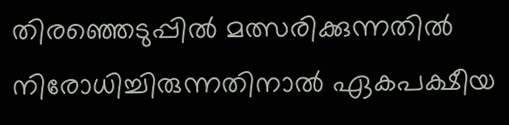തിരഞ്ഞെടുപ്പിൽ മത്സരിക്കുന്നതിൽ നിരോധിച്ചിരുന്നതിനാൽ ഏകപക്ഷീയ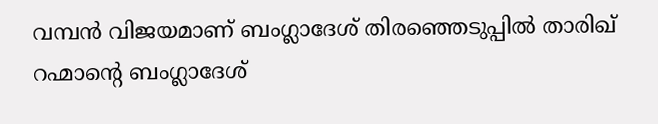വമ്പൻ വിജയമാണ് ബംഗ്ലാദേശ് തിരഞ്ഞെടുപ്പിൽ താരിഖ് റഹ്മാന്റെ ബംഗ്ലാദേശ്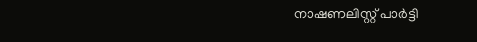നാഷണലിസ്റ്റ് പാർട്ടി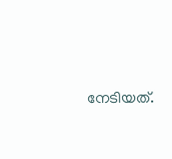നേടിയത്.